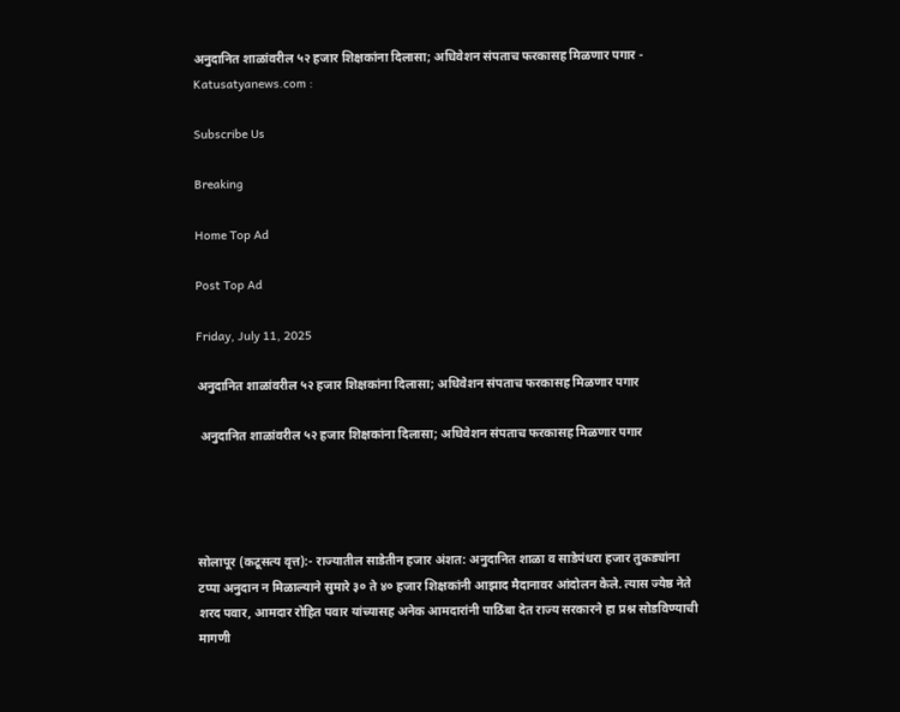अनुदानित शाळांवरील ५२ हजार शिक्षकांना दिलासा; अधिवेशन संपताच फरकासह मिळणार पगार - Katusatyanews.com :

Subscribe Us

Breaking

Home Top Ad

Post Top Ad

Friday, July 11, 2025

अनुदानित शाळांवरील ५२ हजार शिक्षकांना दिलासा; अधिवेशन संपताच फरकासह मिळणार पगार

 अनुदानित शाळांवरील ५२ हजार शिक्षकांना दिलासा; अधिवेशन संपताच फरकासह मिळणार पगार




सोलापूर (कटूसत्य वृत्त):- राज्यातील साडेतीन हजार अंशत: अनुदानित शाळा व साडेपंधरा हजार तुकड्यांना टप्पा अनुदान न मिळाल्याने सुमारे ३० ते ४० हजार शिक्षकांनी आझाद मैदानावर आंदोलन केले. त्यास ज्येष्ठ नेते शरद पवार, आमदार रोहित पवार यांच्यासह अनेक आमदारांनी पाठिंबा देत राज्य सरकारने हा प्रश्न सोडविण्याची मागणी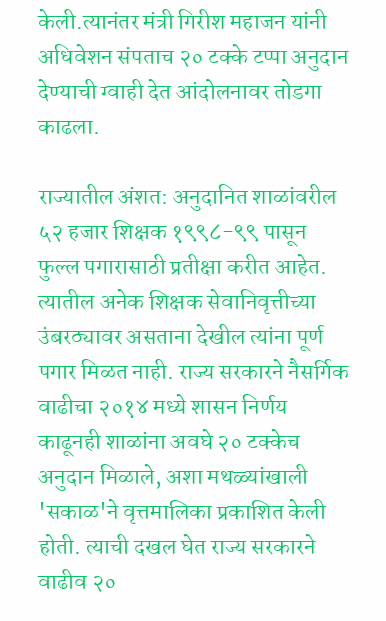केली.त्यानंतर मंत्री गिरीश महाजन यांनी अधिवेशन संपताच २० टक्के टप्पा अनुदान देण्याची ग्वाही देत आंदोलनावर तोडगा काढला.

राज्यातील अंशत: अनुदानित शाळांवरील ५२ हजार शिक्षक १९९८-९९ पासून फुल्ल पगारासाठी प्रतीक्षा करीत आहेत. त्यातील अनेक शिक्षक सेवानिवृत्तीच्या उंबरठ्यावर असताना देखील त्यांना पूर्ण पगार मिळत नाही. राज्य सरकारने नैसर्गिक वाढीचा २०१४ मध्ये शासन निर्णय काढूनही शाळांना अवघे २० टक्केच अनुदान मिळाले, अशा मथळ्यांखाली 'सकाळ'ने वृत्तमालिका प्रकाशित केली होती. त्याची दखल घेत राज्य सरकारने वाढीव २०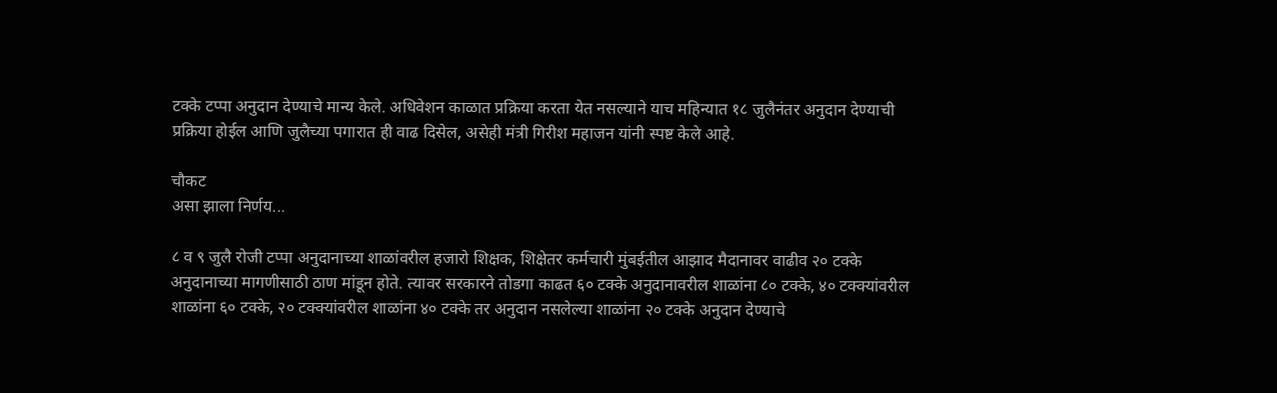टक्के टप्पा अनुदान देण्याचे मान्य केले. अधिवेशन काळात प्रक्रिया करता येत नसल्याने याच महिन्यात १८ जुलैनंतर अनुदान देण्याची प्रक्रिया होईल आणि जुलैच्या पगारात ही वाढ दिसेल, असेही मंत्री गिरीश महाजन यांनी स्पष्ट केले आहे.

चौकट
असा झाला निर्णय...

८ व ९ जुलै रोजी टप्पा अनुदानाच्या शाळांवरील हजारो शिक्षक, शिक्षेतर कर्मचारी मुंबईतील आझाद मैदानावर वाढीव २० टक्के अनुदानाच्या मागणीसाठी ठाण मांडून होते. त्यावर सरकारने तोडगा काढत ६० टक्के अनुदानावरील शाळांना ८० टक्के, ४० टक्क्यांवरील शाळांना ६० टक्के, २० टक्क्यांवरील शाळांना ४० टक्के तर अनुदान नसलेल्या शाळांना २० टक्के अनुदान देण्याचे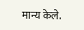मान्य केले.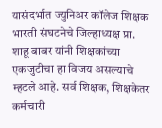यासंदर्भात ज्युनिअर कॉलेज शिक्षक भारती संघटनेचे जिल्हाध्यक्ष प्रा. शाहू बाबर यांनी शिक्षकांच्या एकजुटीचा हा विजय असल्याचे म्हटले आहे. सर्व शिक्षक, शिक्षकेतर कर्मचारी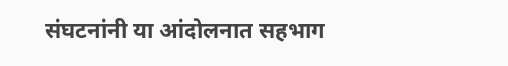संघटनांनी या आंदोलनात सहभाग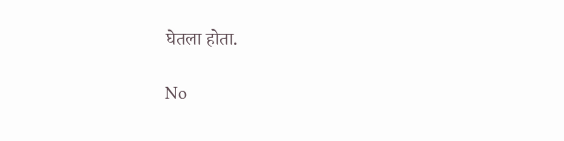घेतला होता.

No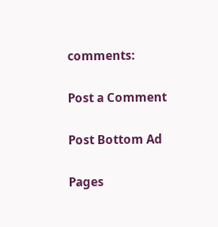comments:

Post a Comment

Post Bottom Ad

Pages